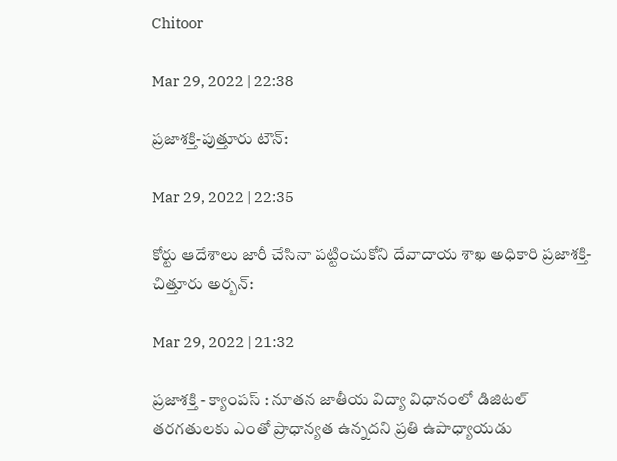Chitoor

Mar 29, 2022 | 22:38

ప్రజాశక్తి-పుత్తూరు టౌన్‌:

Mar 29, 2022 | 22:35

కోర్టు ఆదేశాలు జారీ చేసినా పట్టించుకోని దేవాదాయ శాఖ అధికారి ప్రజాశక్తి-చిత్తూరు అర్బన్‌:

Mar 29, 2022 | 21:32

ప్రజాశక్తి - క్యాంపస్‌ : నూతన జాతీయ విద్యా విధానంలో డిజిటల్‌ తరగతులకు ఎంతో ప్రాధాన్యత ఉన్నదని ప్రతి ఉపాధ్యాయడు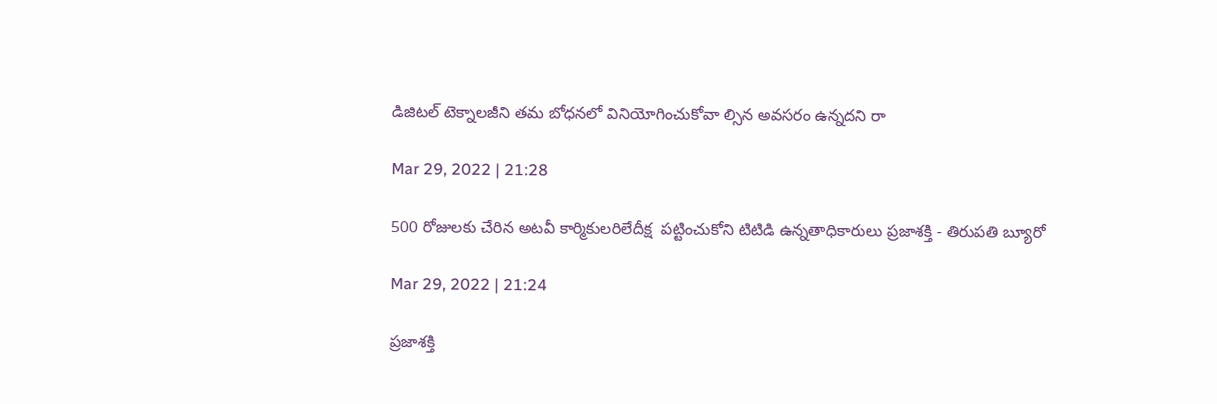డిజిటల్‌ టెక్నాలజీని తమ బోధనలో వినియోగించుకోవా ల్సిన అవసరం ఉన్నదని రా

Mar 29, 2022 | 21:28

500 రోజులకు చేరిన అటవీ కార్మికులరిలేదీక్ష  పట్టించుకోని టిటిడి ఉన్నతాధికారులు ప్రజాశక్తి - తిరుపతి బ్యూరో

Mar 29, 2022 | 21:24

ప్రజాశక్తి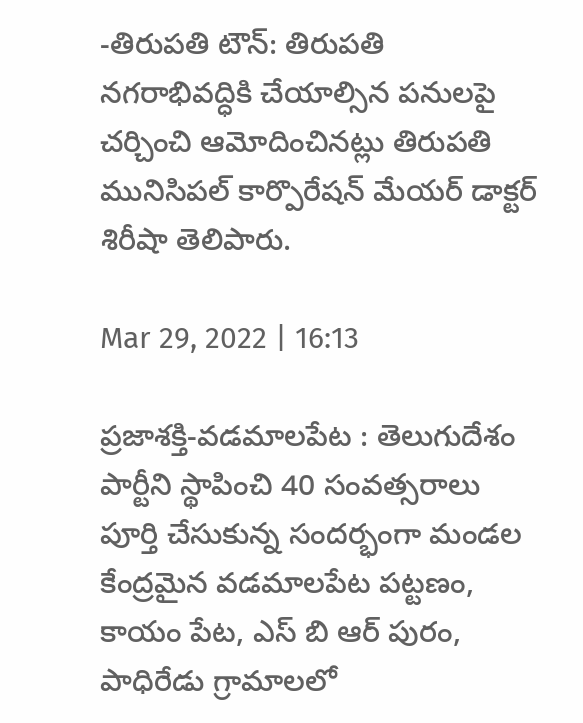-తిరుపతి టౌన్‌: తిరుపతి నగరాభివద్ధికి చేయాల్సిన పనులపై చర్చించి ఆమోదించినట్లు తిరుపతి మునిసిపల్‌ కార్పొరేషన్‌ మేయర్‌ డాక్టర్‌ శిరీషా తెలిపారు.

Mar 29, 2022 | 16:13

ప్రజాశక్తి-వడమాలపేట : తెలుగుదేశం పార్టీని స్థాపించి 40 సంవత్సరాలు పూర్తి చేసుకున్న సందర్భంగా మండల కేంద్రమైన వడమాలపేట పట్టణం, కాయం పేట, ఎస్ బి ఆర్ పురం, పాధిరేడు గ్రామాలలో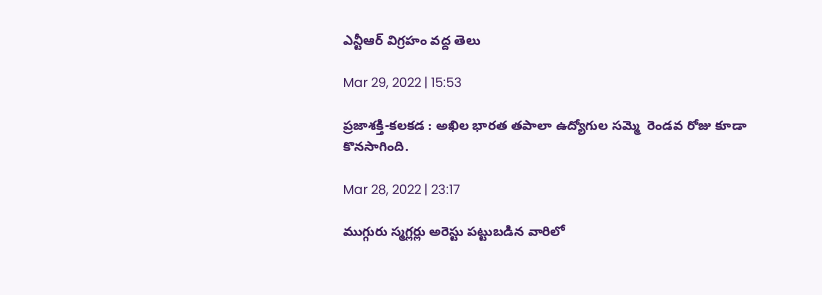ఎన్టీఆర్ విగ్రహం వద్ద తెలు

Mar 29, 2022 | 15:53

ప్రజాశక్తి-కలకడ : అఖిల భారత తపాలా ఉద్యోగుల సమ్మె  రెండవ రోజు కూడా కొనసాగింది.

Mar 28, 2022 | 23:17

ముగ్గురు స్మగ్లర్లు అరెస్టు పట్టుబడిన వారిలో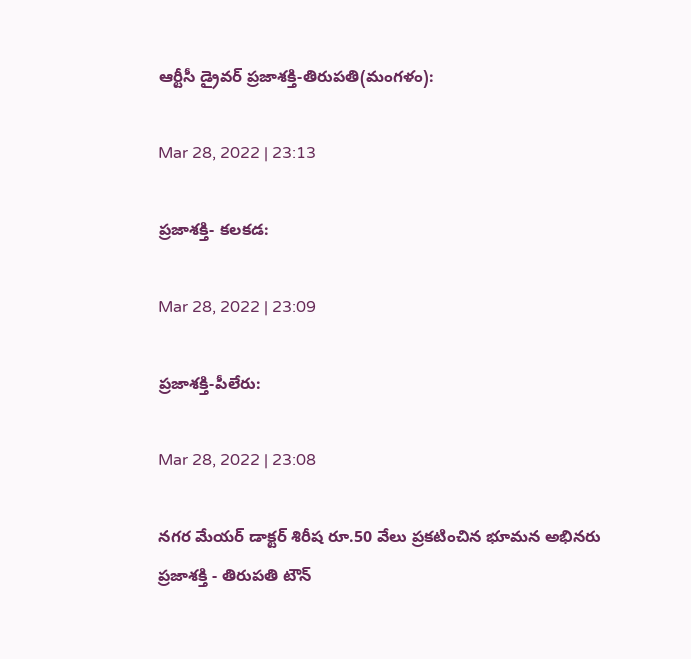ఆర్టీసీ డ్రైవర్‌ ప్రజాశక్తి-తిరుపతి(మంగళం):

Mar 28, 2022 | 23:13

ప్రజాశక్తి- కలకడ:

Mar 28, 2022 | 23:09

ప్రజాశక్తి-పీలేరు:

Mar 28, 2022 | 23:08

నగర మేయర్‌ డాక్టర్‌ శిరీష రూ.50 వేలు ప్రకటించిన భూమన అభినరు ప్రజాశక్తి - తిరుపతి టౌన్‌